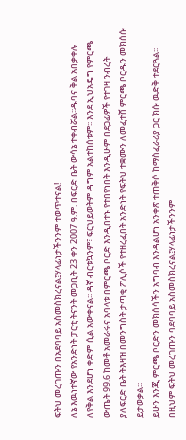ፍትህ መረገጡን በአደባባይ አስመስክረናል፤ሃላፊነታችንንም ተወጥተናል!
ለኔ እዉነተኛው የአንድነት ፓርቲ ትናንት መጋቢት 23 ቀን 2007 ዓ.ም. በፍርድ ቤት ውሳኔ ተቀብሯል፡፡ዱባና ቅል አበቃቀሉ ለየቅል እንደሆነ ቀድም ሲል አውቀናል፡፡ ዳኛ ብርቱኳንም፣ ፍርህይወትም ዳግም አልተከሰቱም፡፡ እንደ ኢህአዴግ የምርጫ ውጤት 99.6 ከመቶ አመራሩና አባላቱ በምርጫ ቦርድ እንዲበተኑ የተበየነበት እንዲሁም በደጋፊዎች የተገዛ ንብረት ያለፍርድ ቤት ትእዛዝ በመንግስት ታጣቂ ፖሊሶች የተዘረፈበት አንድነት የፍትህ ተቋሙን ለመፈተሸ ምርጫ ቦርዱን መክሰሱ ይታወቃል፡፡
ይሁን እንጂ ምርጫ ቦርድን መክሰሳችን አግባብ እንዳልሆነ አንቀጽ ተጠቅሶ ከማስፈራሪያ ጋር ክሱ ዉድቅ ተደርጓል፡፡ በዚህም ፍትህ መረገጡን ባደባባይ አስመስክረናል፤ሃላፊነታችንንም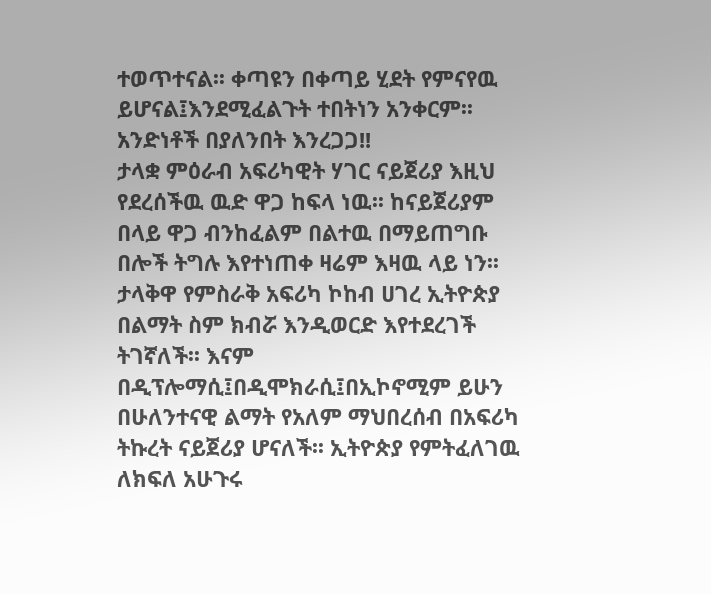ተወጥተናል፡፡ ቀጣዩን በቀጣይ ሂደት የምናየዉ ይሆናል፤እንደሚፈልጉት ተበትነን አንቀርም፡፡ አንድነቶች በያለንበት እንረጋጋ!!
ታላቋ ምዕራብ አፍሪካዊት ሃገር ናይጀሪያ እዚህ የደረሰችዉ ዉድ ዋጋ ከፍላ ነዉ፡፡ ከናይጀሪያም በላይ ዋጋ ብንከፈልም በልተዉ በማይጠግቡ በሎች ትግሉ እየተነጠቀ ዛሬም እዛዉ ላይ ነን፡፡ ታላቅዋ የምስራቅ አፍሪካ ኮከብ ሀገረ ኢትዮጵያ በልማት ስም ክብሯ እንዲወርድ እየተደረገች ትገኛለች፡፡ እናም በዲፕሎማሲ፤በዲሞክራሲ፤በኢኮኖሚም ይሁን በሁለንተናዊ ልማት የአለም ማህበረሰብ በአፍሪካ ትኩረት ናይጀሪያ ሆናለች፡፡ ኢትዮጵያ የምትፈለገዉ ለክፍለ አሁጉሩ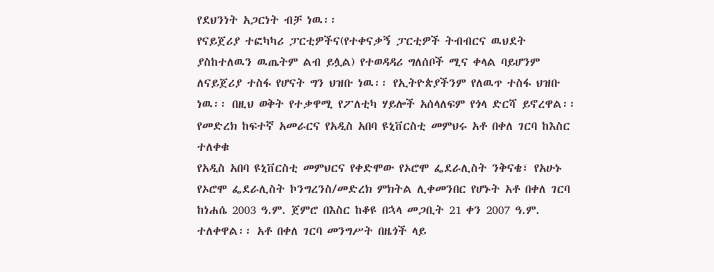የደህንነት አጋርነት ብቻ ነዉ፡፡
የናይጀሪያ ተፎካካሪ ፓርቲዎችና(የተቀናቃኝ ፓርቲዎች ትብብርና ዉህደት ያስከተለዉን ዉጤትም ልብ ይሏል) የተወዳዳሪ ግለሰቦች ሚና ቀላል ባይሆንም ለናይጀሪያ ተስፋ የሆናት ግን ህዝቡ ነዉ፡፡ የኢትዮጵያችንም የለዉጥ ተስፋ ህዝቡ ነዉ፡፡ በዚህ ወቅት የተቃዋሚ የፖለቲካ ሃይሎች አሰላለፍም የጎላ ድርሻ ይኖረዋል፡፡
የመድረክ ከፍተኛ አመራርና የአዲስ አበባ ዩኒቨርስቲ መምህሩ አቶ በቀለ ገርባ ከእስር ተለቀቁ
የአዲስ አበባ ዩኒቨርስቲ መምህርና የቀድሞው የኦሮሞ ፌደራሊስት ንቅናቄ፣ የአሁኑ የኦሮሞ ፌደራሊስት ኮንግረንስ/መድረክ ምክትል ሊቀመንበር የሆኑት አቶ በቀለ ገርባ ከነሐሴ 2003 ዓ.ም. ጀምሮ በእስር ከቆዩ በኋላ መጋቢት 21 ቀን 2007 ዓ.ም. ተለቀዋል፡፡ አቶ በቀለ ገርባ መንግሥት በዜጎች ላይ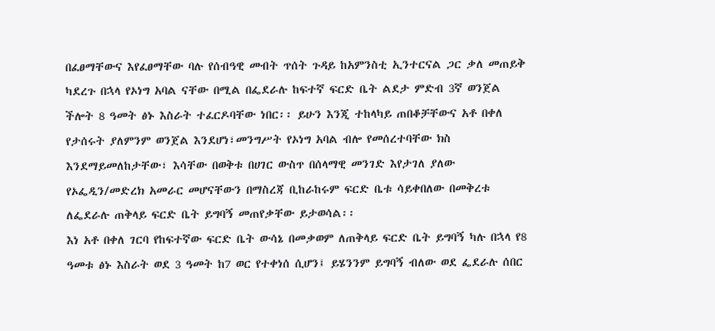በፈፀማቸውና እየፈፀማቸው ባሉ የሰብዓዊ መብት ጥሰት ጉዳይ ከአምንስቲ ኢንተርናል ጋር ቃለ መጠይቅ ካደረጉ በኋላ የኦነግ አባል ናቸው በሚል በፌደራሉ ከፍተኛ ፍርድ ቤት ልደታ ምድብ 3ኛ ወንጀል ችሎት 8 ዓመት ፅኑ እስራት ተፈርዶባቸው ነበር፡፡ ይሁን እንጂ ተከላካይ ጠበቆቻቸውና አቶ በቀለ የታሰሩት ያለምንም ወንጀል እንደሆነ፣መንግሥት የኦነግ አባል ብሎ የመሰረተባቸው ክስ እንደማይመለከታቸው፣ እሳቸው በወቅቱ በሀገር ውስጥ በሰላማዊ መንገድ እየታገለ ያለው የኦፌዲን/መድረክ አመራር መሆናቸውን በማስረጃ ቢከራከሩም ፍርድ ቤቱ ሳይቀበለው በመቅረቱ ለፌደራሉ ጠቅላይ ፍርድ ቤት ይግባኝ መጠየቃቸው ይታወሳል፡፡
እነ አቶ በቀለ ገርባ የከፍተኛው ፍርድ ቤት ውሳኔ በመቃወም ለጠቅላይ ፍርድ ቤት ይግባኝ ካሉ በኋላ የ8 ዓመቱ ፅኑ እስራት ወደ 3 ዓመት ከ7 ወር የተቀነሰ ሲሆን፤ ይሄንንም ይግባኝ ብለው ወደ ፌደራሉ ሰበር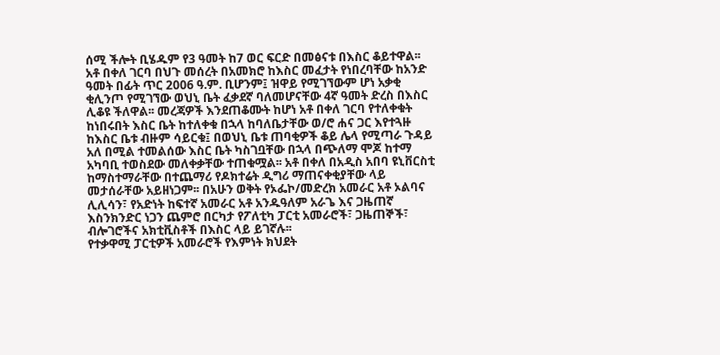ሰሚ ችሎት ቢሄዱም የ3 ዓመት ከ7 ወር ፍርድ በመፅናቱ በእስር ቆይተዋል፡፡ አቶ በቀለ ገርባ በህጉ መሰረት በአመክሮ ከእስር መፈታት የነበረባቸው ከአንድ ዓመት በፊት ጥር 2006 ዓ.ም. ቢሆንም፤ ዝዋይ የሚገኘውም ሆነ አቃቂ ቂሊንጦ የሚገኘው ወህኒ ቤት ፈቃደኛ ባለመሆናቸው 4ኛ ዓመት ድረስ በእስር ሊቆዩ ችለዋል፡፡ መረጃዎች እንደጠቆሙት ከሆነ አቶ በቀለ ገርባ የተለቀቁት ከነበሩበት እስር ቤት ከተለቀቁ በኋላ ከባለቤታቸው ወ/ሮ ሐና ጋር እየተጓዙ ከእስር ቤቱ ብዙም ሳይርቁ፤ በወህኒ ቤቱ ጠባቂዎች ቆይ ሌላ የሚጣራ ጉዳይ አለ በሚል ተመልሰው እስር ቤት ካስገቧቸው በኋላ በጭለማ ሞጆ ከተማ አካባቢ ተወስደው መለቀቃቸው ተጠቁሟል፡፡ አቶ በቀለ በአዲስ አበባ ዩኒቨርስቲ ከማስተማራቸው በተጨማሪ የዶክተሬት ዲግሪ ማጠናቀቂያቸው ላይ መታሰራቸው አይዘነጋም፡፡ በአሁን ወቅት የኦፌኮ/መድረክ አመራር አቶ ኦልባና ሊሊሳን፣ የአድነት ከፍተኛ አመራር አቶ አንዱዓለም አራጌ እና ጋዜጠኛ እስንክንድር ነጋን ጨምሮ በርካታ የፖለቲካ ፓርቲ አመራሮች፣ ጋዜጠኞች፣ ብሎገሮችና አክቲቪስቶች በእስር ላይ ይገኛሉ፡፡
የተቃዋሚ ፓርቲዎች አመራሮች የእምነት ክህደት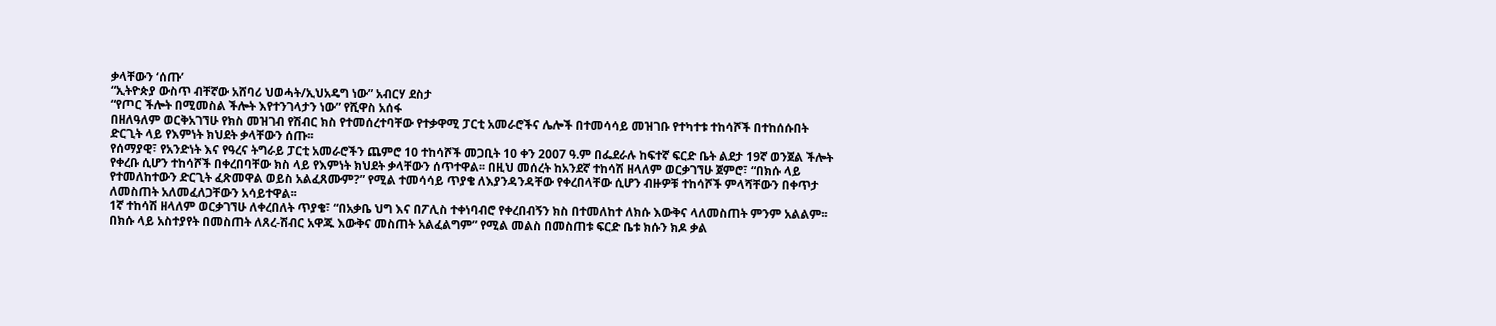ቃላቸውን ‘ሰጡ’
“ኢትዮጵያ ውስጥ ብቸኛው አሸባሪ ህወሓት/ኢህአዴግ ነው” አብርሃ ደስታ
“የጦር ችሎት በሚመስል ችሎት እየተንገላታን ነው” የሺዋስ አሰፋ
በዘለዓለም ወርቅአገኘሁ የክስ መዝገብ የሽብር ክስ የተመሰረተባቸው የተቃዋሚ ፓርቲ አመራሮችና ሌሎች በተመሳሳይ መዝገቡ የተካተቱ ተከሳሾች በተከሰሱበት ድርጊት ላይ የእምነት ክህደት ቃላቸውን ሰጡ፡፡
የሰማያዊ፣ የአንድነት እና የዓረና ትግራይ ፓርቲ አመራሮችን ጨምሮ 10 ተከሳሾች መጋቢት 10 ቀን 2007 ዓ.ም በፌደራሉ ከፍተኛ ፍርድ ቤት ልደታ 19ኛ ወንጀል ችሎት የቀረቡ ሲሆን ተከሳሾች በቀረበባቸው ክስ ላይ የእምነት ክህደት ቃላቸውን ሰጥተዋል፡፡ በዚህ መሰረት ከአንደኛ ተከሳሽ ዘላለም ወርቃገኘሁ ጀምሮ፣ “በክሱ ላይ የተመለከተውን ድርጊት ፈጽመዋል ወይስ አልፈጸሙም?” የሚል ተመሳሳይ ጥያቄ ለእያንዳንዳቸው የቀረበላቸው ሲሆን ብዙዎቹ ተከሳሾች ምላሻቸውን በቀጥታ ለመስጠት አለመፈለጋቸውን አሳይተዋል፡፡
1ኛ ተከሳሽ ዘላለም ወርቃገኘሁ ለቀረበለት ጥያቄ፣ “በአቃቤ ህግ እና በፖሊስ ተቀነባብሮ የቀረበብኝን ክስ በተመለከተ ለክሱ እውቅና ላለመስጠት ምንም አልልም፡፡ በክሱ ላይ አስተያየት በመስጠት ለጸረ-ሽብር አዋጁ እውቅና መስጠት አልፈልግም” የሚል መልስ በመስጠቱ ፍርድ ቤቱ ክሱን ክዶ ቃል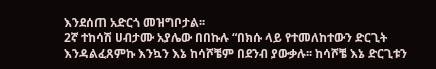እንደሰጠ አድርጎ መዝግቦታል፡፡
2ኛ ተከሳሽ ሀብታሙ አያሌው በበኩሉ “በክሱ ላይ የተመለከተውን ድርጊት እንዳልፈጸምኩ እንኳን እኔ ከሳሾቼም በደንብ ያውቃሉ፡፡ ከሳሾቼ እኔ ድርጊቱን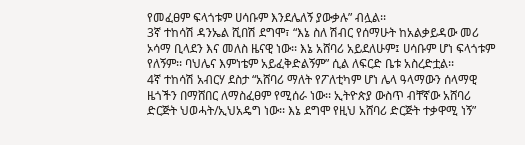የመፈፀም ፍላጎቱም ሀሳቡም እንደሌለኝ ያውቃሉ” ብሏል፡፡
3ኛ ተከሳሽ ዳንኤል ሺበሽ ደግሞ፣ “እኔ ስለ ሽብር የሰማሁት ከአልቃይዳው መሪ ኦሳማ ቢላደን እና መለስ ዜናዊ ነው፡፡ እኔ አሸባሪ አይደለሁም፤ ሀሳቡም ሆነ ፍላጎቱም የለኝም፡፡ ባህሌና እምነቴም አይፈቅድልኝም” ሲል ለፍርድ ቤቱ አስረድቷል፡፡
4ኛ ተከሳሽ አብርሃ ደስታ “አሸባሪ ማለት የፖለቲካም ሆነ ሌላ ዓላማውን ሰላማዊ ዜጎችን በማሸበር ለማስፈፀም የሚሰራ ነው፡፡ ኢትዮጵያ ውስጥ ብቸኛው አሸባሪ ድርጅት ህወሓት/ኢህአዴግ ነው፡፡ እኔ ደግሞ የዚህ አሸባሪ ድርጅት ተቃዋሚ ነኝ”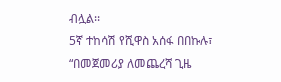ብሏል፡፡
5ኛ ተከሳሽ የሺዋስ አሰፋ በበኩሉ፣ “በመጀመሪያ ለመጨረሻ ጊዜ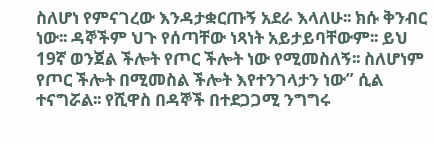ስለሆነ የምናገረው እንዳታቋርጡኝ አደራ እላለሁ፡፡ ክሱ ቅንብር ነው፡፡ ዳኞችም ህጉ የሰጣቸው ነጻነት አይታይባቸውም፡፡ ይህ 19ኛ ወንጀል ችሎት የጦር ችሎት ነው የሚመስለኝ፡፡ ስለሆነም የጦር ችሎት በሚመስል ችሎት እየተንገላታን ነው” ሲል ተናግሯል፡፡ የሺዋስ በዳኞች በተደጋጋሚ ንግግሩ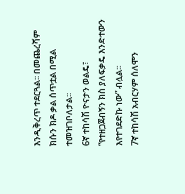እንዲቅረጥ ተደርጓል፡፡ በመጨረሻም ክሱን ክዶ ቃል ሰጥቷል በሚል ተመዝገቦለታል፡፡
6ኛ ተከሳሽ ዮናታን ወልዴ፣ “የተዘጋጀብኝን ክስ ያለፍቃዴ እንድተውን እየተገደድኩ ነው” ብሏል፡፡
7ኛ ተከሳሽ አብርሃም ሰለሞን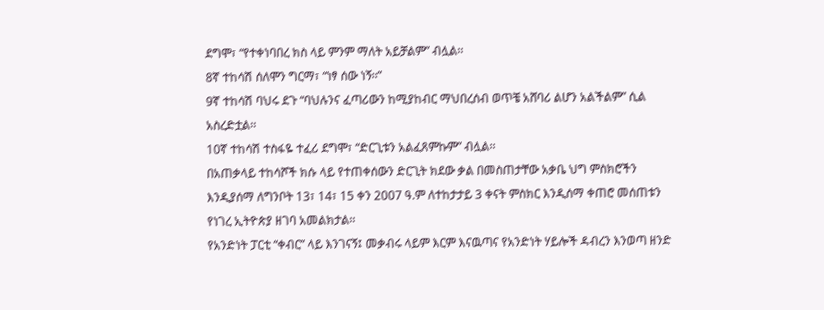ደግሞ፣ “የተቀነባበረ ክስ ላይ ምንም ማለት አይቻልም” ብሏል፡፡
8ኛ ተከሳሽ ሰለሞን ግርማ፣ “ነፃ ሰው ነኝ፡፡”
9ኛ ተከሳሽ ባህሩ ደጉ “ባህሉንና ፈጣሪውን ከሚያከብር ማህበረሰብ ወጥቼ አሸባሪ ልሆን አልችልም” ሲል አስረድቷል፡፡
10ኛ ተከሳሽ ተስፋዬ ተፈሪ ደግሞ፣ “ድርጊቱን አልፈጸምኩም” ብሏል፡፡
በአጠቃላይ ተከሳሾች ክሱ ላይ የተጠቀሰውን ድርጊት ክደው ቃል በመስጠታቸው አቃቤ ህግ ምስክሮችን እንዲያሰማ ለግንቦት 13፣ 14፣ 15 ቀን 2007 ዓ.ም ለተከታታይ 3 ቀናት ምስክር እንዲሰማ ቀጠሮ መሰጠቱን የነገረ ኢትዮጵያ ዘገባ አመልክታል፡፡
የአንድነት ፓርቲ “ቀብር” ላይ እንገናኝ፤ መቃብሩ ላይም እርም እናዉጣና የአንድነት ሃይሎች ዳብረን እንወጣ ዘንድ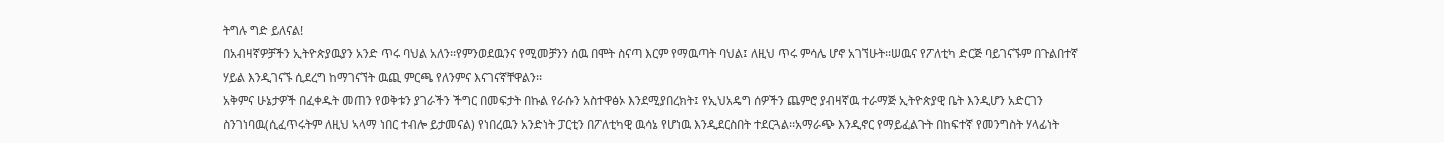ትግሉ ግድ ይለናል!
በአብዛኛዎቻችን ኢትዮጵያዉያን አንድ ጥሩ ባህል አለን፡፡የምንወደዉንና የሚመቻንን ሰዉ በሞት ስናጣ እርም የማዉጣት ባህል፤ ለዚህ ጥሩ ምሳሌ ሆኖ አገኘሁት፡፡ሠዉና የፖለቲካ ድርጅ ባይገናኙም በጉልበተኛ ሃይል እንዲገናኙ ሲደረግ ከማገናኘት ዉጪ ምርጫ የለንምና እናገናኛቸዋልን፡፡
አቅምና ሁኔታዎች በፈቀዱት መጠን የወቅቱን ያገራችን ችግር በመፍታት በኩል የራሱን አስተዋፅኦ እንደሚያበረክት፤ የኢህአዴግ ሰዎችን ጨምሮ ያብዛኛዉ ተራማጅ ኢትዮጵያዊ ቤት እንዲሆን አድርገን ስንገነባዉ(ሲፈጥሩትም ለዚህ ኣላማ ነበር ተብሎ ይታመናል) የነበረዉን አንድነት ፓርቲን በፖለቲካዊ ዉሳኔ የሆነዉ እንዲደርስበት ተደርጓል፡፡አማራጭ እንዲኖር የማይፈልጉት በከፍተኛ የመንግስት ሃላፊነት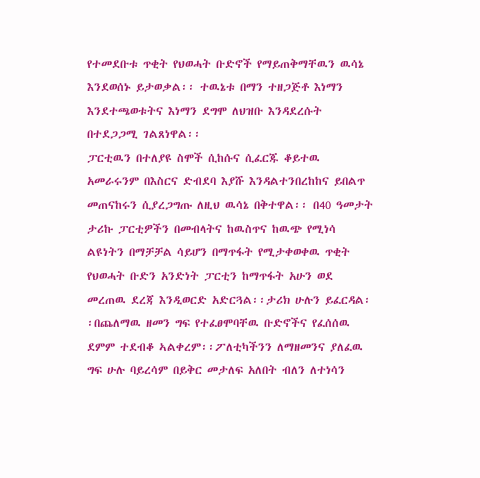የተመደቡቱ ጥቂት የህወሓት ቡድኖች የማይጠቅማቸዉን ዉሳኔ እንደወሰኑ ይታወቃል፡፡ ተዉኔቱ በማን ተዘጋጅቶ እነማን እንደተጫወቱትና እነማን ደግሞ ለህዝቡ እንዳደረሱት በተደጋጋሚ ገልጸነዋል፡፡
ፓርቲዉን በተለያዩ ስሞች ሲከሱና ሲፈርጁ ቆይተዉ አመራሩንም በእስርና ድብደባ እያሹ እንዳልተንበረከከና ይበልጥ መጠናከሩን ሲያረጋግጡ ለዚህ ዉሳኔ በቅተዋል፡፡ በ40 ዓመታት ታሪኩ ፓርቲዎችን በመብላትና ከዉስጥና ከዉጭ የሚነሳ ልዩነትን በማቻቻል ሳይሆን በማጥፋት የሚታቀወቀዉ ጥቂት የህወሓት ቡድን አንድነት ፓርቲን ከማጥፋት አሁን ወደ መረጠዉ ደረጃ እንዲወርድ አድርጓል፡፡ታሪክ ሁሉን ይፈርዳል፡፡በጨለማዉ ዘመን ግፍ የተፈፀሞባቸዉ ቡድኖችና የፈሰሰዉ ደምም ተደብቆ ኣልቀረም፡፡ፖለቲካችንን ለማዘመንና ያለፈዉ ግፍ ሁሉ ባይረሳም በይቅር መታለፍ አለበት ብለን ለተነሳን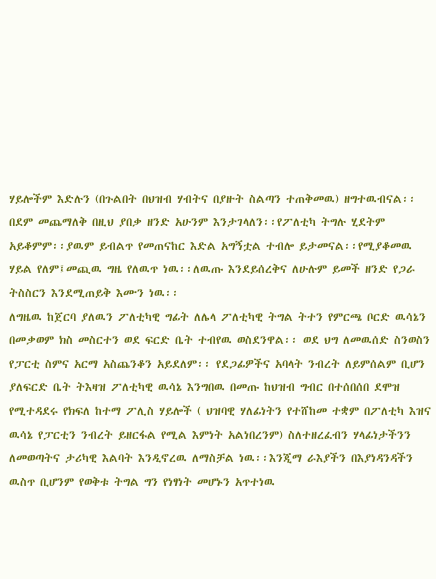ሃይሎችም እድሉን (በጉልበት በህዝብ ሃብትና በያዙት ስልጣን ተጠቅመዉ) ዘግተዉብናል፡፡ በደም መጨማለቅ በዚህ ያበቃ ዘንድ አሁንም እንታገላለን፡፡የፖለቲካ ትግሉ ሂደትም አይቆምም፡፡ያዉም ይብልጥ የመጠናከር እድል አግኝቷል ተብሎ ይታመናል፡፡የሚያቆመዉ ሃይል የለም፤መጪዉ ግዜ የለዉጥ ነዉ፡፡ለዉጡ እንደይሰረቅና ለሁሉም ይመች ዘንድ የጋራ ትስስርን እንደሚጠይቅ እሙን ነዉ፡፡
ለግዜዉ ከጀርባ ያለዉን ፖለቲካዊ ግፊት ለሌላ ፖለቲካዊ ትግል ትተን የምርጫ ቦርድ ዉሳኔን በመቃወም ክስ መስርተን ወደ ፍርድ ቤት ተብየዉ ወስደንዋል፡፡ ወደ ህግ ለመዉሰድ ስንወስን የፓርቲ ስምና አርማ አስጨንቆን አይደለም፡፡ የደጋፊዎችና አባላት ንብረት ለይምሰልም ቢሆን ያለፍርድ ቤት ትእዛዝ ፖለቲካዊ ዉሳኔ እንግበዉ በመጡ ከህዝብ ግብር በተሰበሰበ ደሞዝ የሚተዳደሩ የክፍለ ከተማ ፖሊስ ሃይሎች ( ህዝባዊ ሃለፊነትን የተሸከመ ተቋም በፖለቲካ እዝና ዉሳኔ የፓርቲን ንብረት ይዘርፋል የሚል እምነት አልነበረንም) ስለተዘረፈብን ሃላፊነታችንን ለመወጣትና ታሪካዊ እልባት እንዲኖረዉ ለማስቻል ነዉ፡፡እንጂማ ራእያችን በእያነዳንዳችን ዉስጥ ቢሆንም የወቅቱ ትግል ግን የነፃነት መሆኑን አጥተነዉ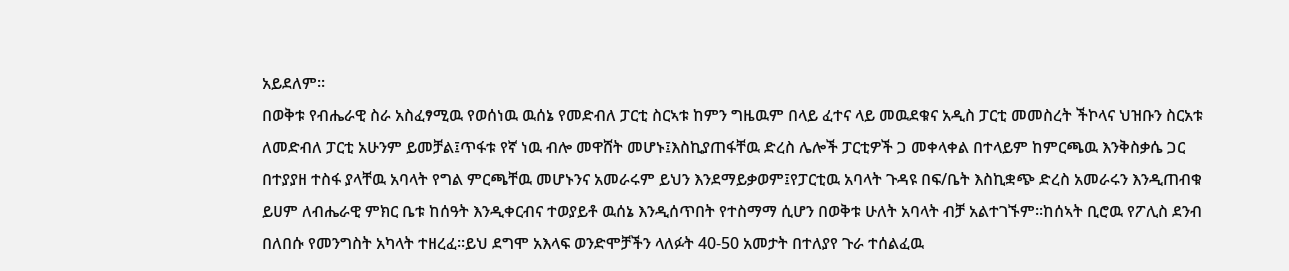አይደለም፡፡
በወቅቱ የብሔራዊ ስራ አስፈፃሚዉ የወሰነዉ ዉሰኔ የመድብለ ፓርቲ ስርኣቱ ከምን ግዜዉም በላይ ፈተና ላይ መዉደቁና አዲስ ፓርቲ መመስረት ችኮላና ህዝቡን ስርአቱ ለመድብለ ፓርቲ አሁንም ይመቻል፤ጥፋቱ የኛ ነዉ ብሎ መዋሸት መሆኑ፤እስኪያጠፋቸዉ ድረስ ሌሎች ፓርቲዎች ጋ መቀላቀል በተላይም ከምርጫዉ እንቅስቃሴ ጋር በተያያዘ ተስፋ ያላቸዉ አባላት የግል ምርጫቸዉ መሆኑንና አመራሩም ይህን እንደማይቃወም፤የፓርቲዉ አባላት ጉዳዩ በፍ/ቤት እስኪቋጭ ድረስ አመራሩን እንዲጠብቁ ይሀም ለብሔራዊ ምክር ቤቱ ከሰዓት እንዲቀርብና ተወያይቶ ዉሰኔ እንዲሰጥበት የተስማማ ሲሆን በወቅቱ ሁለት አባላት ብቻ አልተገኙም፡፡ከሰኣት ቢሮዉ የፖሊስ ደንብ በለበሱ የመንግስት አካላት ተዘረፈ፡፡ይህ ደግሞ አእላፍ ወንድሞቻችን ላለፉት 40-50 አመታት በተለያየ ጉራ ተሰልፈዉ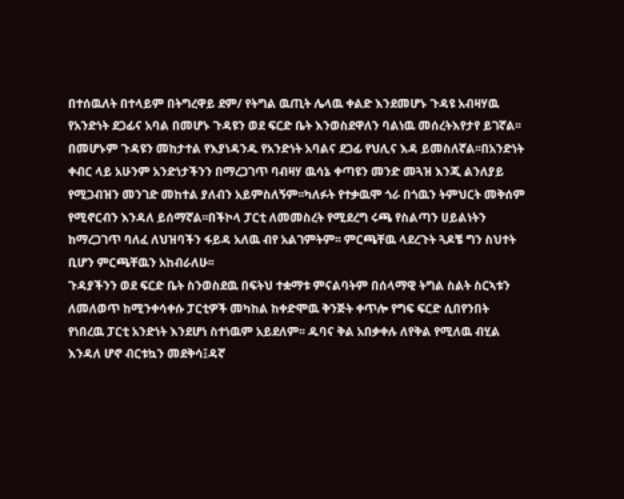በተሰዉለት በተላይም በትግረዋይ ደም/ የትግል ዉጢት ሌላዉ ቀልድ እንደመሆኑ ጉዳዩ አብዛሃዉ የአንድነት ደጋፊና አባል በመሆኑ ጉዳዩን ወደ ፍርድ ቤት እንወስደዋለን ባልነዉ መሰረትእየታየ ይገኛል፡፡በመሆኑም ጉዳዩን መከታተል የእያነዳንዱ የአንድነት አባልና ደጋፊ የህሊና እዳ ይመስለኛል፡፡በአንድነት ቀብር ላይ አሁንም አንድነታችንን በማረጋገጥ ባብዛሃ ዉሳኔ ቀጣዩን መንድ መጓዝ እንጂ ልንለያይ የሚጋብዝን መንገድ መከተል ያለብን አይምስለኝም፡፡ካለፉት የተቃዉሞ ጎራ በጎዉን ትምህርት መቅሰም የሚኖርብን እንዳለ ይሰማኛል፡፡በችኮላ ፓርቲ ለመመስረት የሚደረግ ሩጫ የስልጣን ሀይልነትን ከማረጋገጥ ባለፈ ለህዝባችን ፋይዳ አለዉ ብየ አልገምትም፡፡ ምርጫቸዉ ላደረጉት ጓዶቼ ግን ስህተት ቢሆን ምርጫቸዉን አከብራለሁ፡፡
ጉዳያችንን ወደ ፍርድ ቤት ስንወስደዉ በፍትህ ተቋማቱ ምናልባትም በሰላማዊ ትግል ስልት ስርኣቱን ለመለወጥ ከሚንቀሳቀሱ ፓርቲዎች መካከል ከቀድሞዉ ቅንጅት ቀጥሎ የግፍ ፍርድ ሲበየንበት የነበረዉ ፓርቲ አንድነት እንደሆነ ስተነዉም አይደለም፡፡ ዱባና ቅል አበቃቀሉ ለየቅል የሚለዉ ብሂል እንዳለ ሆኖ ብርቱኳን መደቅሳ፤ዳኛ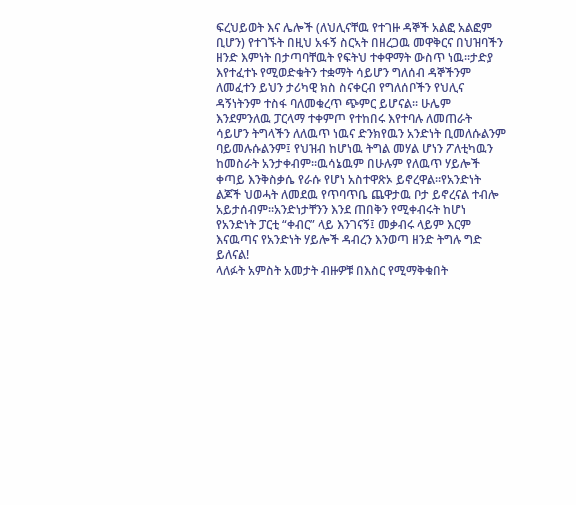ፍረህይወት እና ሌሎች (ለህሊናቸዉ የተገዙ ዳኞች አልፎ አልፎም ቢሆን) የተገኙት በዚህ አፋኝ ስርኣት በዘረጋዉ መዋቅርና በህዝባችን ዘንድ እምነት በታጣባቸዉት የፍትህ ተቀዋማት ውስጥ ነዉ፡፡ታድያ እየተፈተኑ የሚወድቁትን ተቋማት ሳይሆን ግለሰብ ዳኞችንም ለመፈተን ይህን ታሪካዊ ክስ ስናቀርብ የግለሰቦችን የህሊና ዳኝነትንም ተስፋ ባለመቁረጥ ጭምር ይሆናል፡፡ ሁሌም እንደምንለዉ ፓርላማ ተቀምጦ የተከበሩ እየተባሉ ለመጠራት ሳይሆን ትግላችን ለለዉጥ ነዉና ድንክየዉን አንድነት ቢመለሱልንም ባይመሉሱልንም፤ የህዝብ ከሆነዉ ትግል መሃል ሆነን ፖለቲካዉን ከመስራት አንታቀብም፡፡ዉሳኔዉም በሁሉም የለዉጥ ሃይሎች ቀጣይ እንቅስቃሴ የራሱ የሆነ አስተዋጽኦ ይኖረዋል፡፡የአንድነት ልጆች ህወሓት ለመደዉ የጥባጥቤ ጨዋታዉ ቦታ ይኖረናል ተብሎ አይታሰብም፡፡አንድነታቸንን እንደ ጠበቅን የሚቀብሩት ከሆነ የአንድነት ፓርቲ “ቀብር” ላይ እንገናኝ፤ መቃብሩ ላይም እርም እናዉጣና የአንድነት ሃይሎች ዳብረን እንወጣ ዘንድ ትግሉ ግድ ይለናል!
ላለፉት አምስት አመታት ብዙዎቹ በእስር የሚማቅቁበት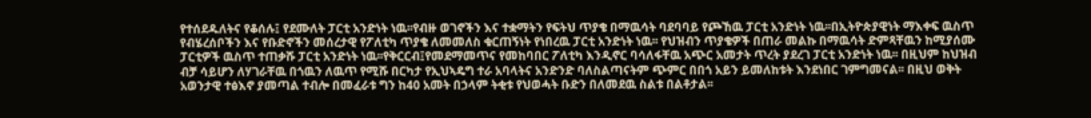የተሰደዱለትና የቆሰሉ፤ የደሙለት ፓርቲ አንድነት ነዉ፡፡የብዙ ወገኖችን እና ተቋማትን የፍትህ ጥያቄ በማዉሳት ባደባባይ የጮኸዉ ፓርቲ አንድነት ነዉ፡፡በኢትዮጵያዊነት ማእቀፍ ዉስጥ የብሄረሰቦችን እና የቡድኖችን መሰረታዊ የፖለቲካ ጥያቄ ለመመለስ ቁርጠኝነት የነበረዉ ፓርቲ አንድነት ነዉ፡፡ የህዝብን ጥያቄዎች በጠራ መልኩ በማዉሳት ድምጻቸዉን ከሚያሰሙ ፓርቲዎች ዉስጥ ተጠቃሹ ፓርቲ አንድነት ነዉ፡፡የቅርርብ፤የመደማመጥና የመከባበር ፖለቲካ እንዲኖር ባሳለፋቸዉ አጭር አመታት ጥረት ያደረገ ፓርቲ አንድነት ነዉ፡፡ በዚህም ከህዝብ ብቻ ሳይሆን ለሃገራቸዉ በጎዉን ለዉጥ የሚሹ በርካታ የኢህኣዴግ ተራ አባላትና አንድንድ ባለስልጣናትም ጭምር በበጎ አይን ይመለከቱት እንደነበር ገምግመናል፡፡ በዚህ ወቅት አወንታዊ ተፅእኖ ያመጣል ተብሎ በመፈራቱ ግን ከ40 አመት በኃላም ትቂቱ የህወሓት ቡድን በለመደዉ ስልቱ በልቶታል፡፡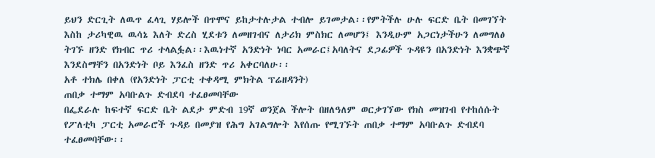ይህን ድርጊት ለዉጥ ፈላጊ ሃይሎች በጥሞና ይከታተሉታል ተብሎ ይገመታል፡፡የምትችሉ ሁሉ ፍርድ ቤት በመገኘት እስከ ታሪካዊዉ ዉሳኔ እለት ድረስ ሂደቱን ለመዘገብና ለታሪክ ምስክር ለመሆን፤ እንዲሁም አጋርነታችሁን ለመግለፅ ትገኙ ዘንድ የክብር ጥሪ ተላልፏል፡፡እዉነተኛ አንድነት ነባር አመራር፤አባለትና ደጋፊዎች ጉዳዩን በአንድነት እንቋጭኛ እንደስማቸን በአንድነት ቦይ እንፈስ ዘንድ ጥሪ አቀርባለሁ፡፡
አቶ ተክሌ በቀለ (የአንድነት ፓርቲ ተቀዳሚ ምክትል ፕሬዘዳንት)
ጠበቃ ተማም አባቡልጉ ድብደባ ተፈፀመባቸው
በፌደራሉ ከፍተኛ ፍርድ ቤት ልደታ ምድብ 19ኛ ወንጀል ችሎት በዘለዓለም ወርቃገኘው የክስ መዝገብ የተከሰሱት የፖለቲካ ፓርቲ አመራሮች ጉዳይ በመያዝ የሕግ አገልግሎት እየሰጡ የሚገኙት ጠበቃ ተማም አባቡልጉ ድብደባ ተፈፀመባቸው፡፡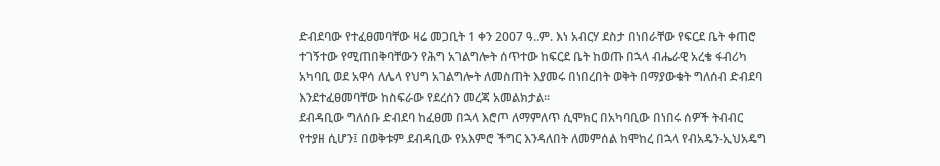ድብደባው የተፈፀመባቸው ዛሬ መጋቢት 1 ቀን 2007 ዓ..ም. እነ አብርሃ ደስታ በነበራቸው የፍርደ ቤት ቀጠሮ ተገኝተው የሚጠበቅባቸውን የሕግ አገልግሎት ሰጥተው ከፍርደ ቤት ከወጡ በኋላ ብሔራዊ አረቄ ፋብሪካ አካባቢ ወደ አዋሳ ለሌላ የህግ አገልግሎት ለመስጠት እያመሩ በነበረበት ወቅት በማያውቁት ግለሰብ ድብደባ እንደተፈፀመባቸው ከስፍራው የደረሰን መረጃ አመልክታል፡፡
ደብዳቢው ግለሰቡ ድብደባ ከፈፀመ በኋላ እሮጦ ለማምለጥ ሲሞክር በአካባቢው በነበሩ ሰዎች ትብብር የተያዘ ሲሆን፤ በወቅቱም ደብዳቢው የአእምሮ ችግር እንዳለበት ለመምሰል ከሞከረ በኋላ የብአዴን-ኢህአዴግ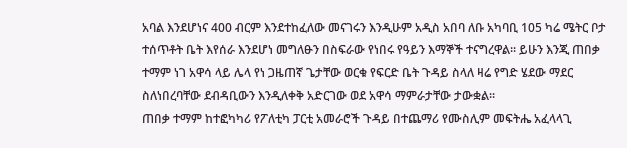አባል እንደሆነና 400 ብርም እንደተከፈለው መናገሩን እንዲሁም አዲስ አበባ ለቡ አካባቢ 105 ካሬ ሜትር ቦታ ተሰጥቶት ቤት እየሰራ እንደሆነ መግለፁን በስፍራው የነበሩ የዓይን እማኞች ተናግረዋል፡፡ ይሁን እንጂ ጠበቃ ተማም ነገ አዋሳ ላይ ሌላ የነ ጋዜጠኛ ጌታቸው ወርቁ የፍርድ ቤት ጉዳይ ስላለ ዛሬ የግድ ሄደው ማደር ስለነበረባቸው ደብዳቢውን እንዲለቀቅ አድርገው ወደ አዋሳ ማምራታቸው ታውቋል፡፡
ጠበቃ ተማም ከተፎካካሪ የፖለቲካ ፓርቲ አመራሮች ጉዳይ በተጨማሪ የሙስሊም መፍትሔ አፈላላጊ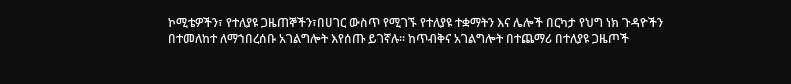ኮሚቴዎችን፣ የተለያዩ ጋዜጠኞችን፣በሀገር ውስጥ የሚገኙ የተለያዩ ተቋማትን እና ሌሎች በርካታ የህግ ነክ ጉዳዮችን በተመለከተ ለማኀበረሰቡ አገልግሎት እየሰጡ ይገኛሉ፡፡ ከጥብቅና አገልግሎት በተጨማሪ በተለያዩ ጋዜጦች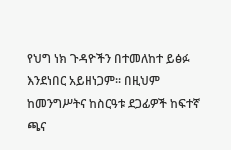የህግ ነክ ጉዳዮችን በተመለከተ ይፅፉ እንደነበር አይዘነጋም፡፡ በዚህም ከመንግሥትና ከስርዓቱ ደጋፊዎች ከፍተኛ ጫና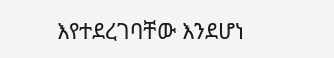እየተደረገባቸው እንደሆነ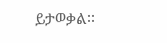ይታወቃል፡፡